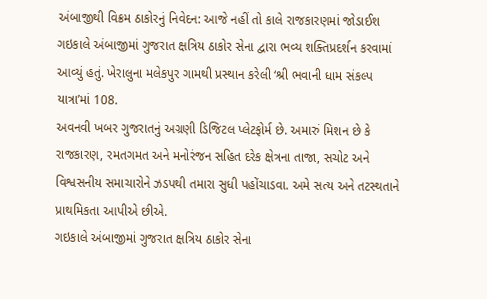અંબાજીથી વિક્રમ ઠાકોરનું નિવેદન: આજે નહીં તો કાલે રાજકારણમાં જોડાઈશ
ગઇકાલે અંબાજીમાં ગુજરાત ક્ષત્રિય ઠાકોર સેના દ્વારા ભવ્ય શક્તિપ્રદર્શન કરવામાં આવ્યું હતું. ખેરાલુના મલેકપુર ગામથી પ્રસ્થાન કરેલી ‘શ્રી ભવાની ધામ સંકલ્પ યાત્રા’માં 108.
અવનવી ખબર ગુજરાતનું અગ્રણી ડિજિટલ પ્લેટફોર્મ છે. અમારું મિશન છે કે રાજકારણ, રમતગમત અને મનોરંજન સહિત દરેક ક્ષેત્રના તાજા, સચોટ અને વિશ્વસનીય સમાચારોને ઝડપથી તમારા સુધી પહોંચાડવા. અમે સત્ય અને તટસ્થતાને પ્રાથમિકતા આપીએ છીએ.
ગઇકાલે અંબાજીમાં ગુજરાત ક્ષત્રિય ઠાકોર સેના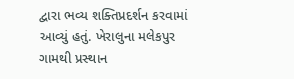દ્વારા ભવ્ય શક્તિપ્રદર્શન કરવામાં આવ્યું હતું. ખેરાલુના મલેકપુર ગામથી પ્રસ્થાન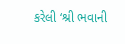કરેલી ‘શ્રી ભવાની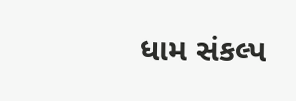ધામ સંકલ્પ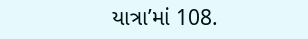યાત્રા’માં 108.